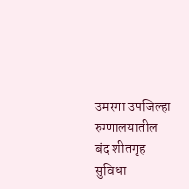उमरगा उपजिल्हा रुग्णालयातील बंद शीतगृह सुविधा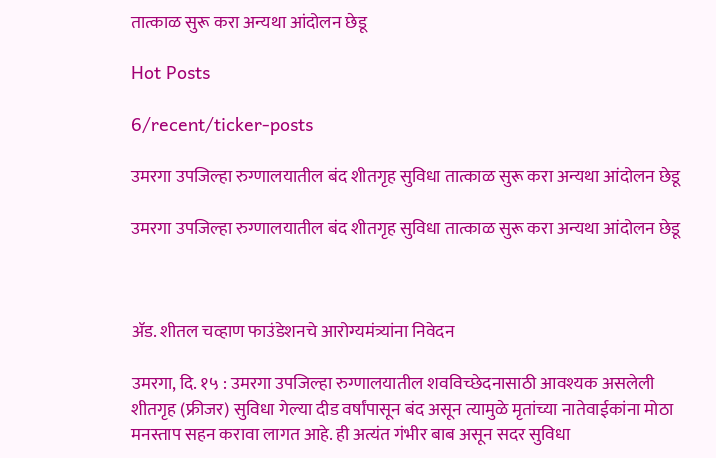तात्काळ सुरू करा अन्यथा आंदोलन छेडू

Hot Posts

6/recent/ticker-posts

उमरगा उपजिल्हा रुग्णालयातील बंद शीतगृह सुविधा तात्काळ सुरू करा अन्यथा आंदोलन छेडू

उमरगा उपजिल्हा रुग्णालयातील बंद शीतगृह सुविधा तात्काळ सुरू करा अन्यथा आंदोलन छेडू



ॲड. शीतल चव्हाण फाउंडेशनचे आरोग्यमंत्र्यांना निवेदन

उमरगा, दि. १५ : उमरगा उपजिल्हा रुग्णालयातील शवविच्छेदनासाठी आवश्यक असलेली शीतगृह (फ्रीजर) सुविधा गेल्या दीड वर्षांपासून बंद असून त्यामुळे मृतांच्या नातेवाईकांना मोठा मनस्ताप सहन करावा लागत आहे. ही अत्यंत गंभीर बाब असून सदर सुविधा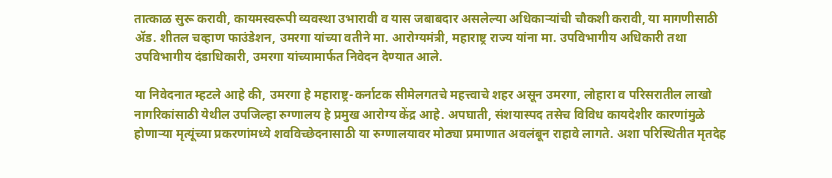तात्काळ सुरू करावी, कायमस्वरूपी व्यवस्था उभारावी व यास जबाबदार असलेल्या अधिकाऱ्यांची चौकशी करावी, या मागणीसाठी ॲड. शीतल चव्हाण फाउंडेशन, उमरगा यांच्या वतीने मा. आरोग्यमंत्री, महाराष्ट्र राज्य यांना मा. उपविभागीय अधिकारी तथा उपविभागीय दंडाधिकारी, उमरगा यांच्यामार्फत निवेदन देण्यात आले.

या निवेदनात म्हटले आहे की, उमरगा हे महाराष्ट्र-कर्नाटक सीमेलगतचे महत्त्वाचे शहर असून उमरगा, लोहारा व परिसरातील लाखो नागरिकांसाठी येथील उपजिल्हा रुग्णालय हे प्रमुख आरोग्य केंद्र आहे. अपघाती, संशयास्पद तसेच विविध कायदेशीर कारणांमुळे होणाऱ्या मृत्यूंच्या प्रकरणांमध्ये शवविच्छेदनासाठी या रुग्णालयावर मोठ्या प्रमाणात अवलंबून राहावे लागते. अशा परिस्थितीत मृतदेह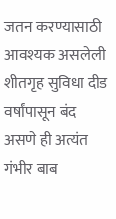जतन करण्यासाठी आवश्यक असलेली शीतगृह सुविधा दीड वर्षांपासून बंद असणे ही अत्यंत गंभीर बाब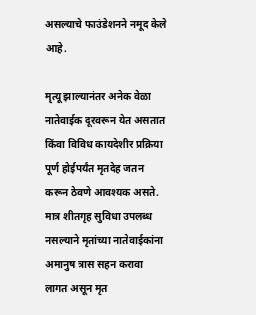असल्याचे फाउंडेशनने नमूद केले आहे.

मृत्यू झाल्यानंतर अनेक वेळा नातेवाईक दूरवरून येत असतात किंवा विविध कायदेशीर प्रक्रिया पूर्ण होईपर्यंत मृतदेह जतन करून ठेवणे आवश्यक असते. मात्र शीतगृह सुविधा उपलब्ध नसल्याने मृतांच्या नातेवाईकांना अमानुष त्रास सहन करावा लागत असून मृत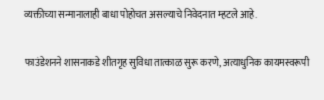व्यक्तीच्या सन्मानालाही बाधा पोहोचत असल्याचे निवेदनात म्हटले आहे.

फाउंडेशनने शासनाकडे शीतगृह सुविधा तात्काळ सुरू करणे, अत्याधुनिक कायमस्वरूपी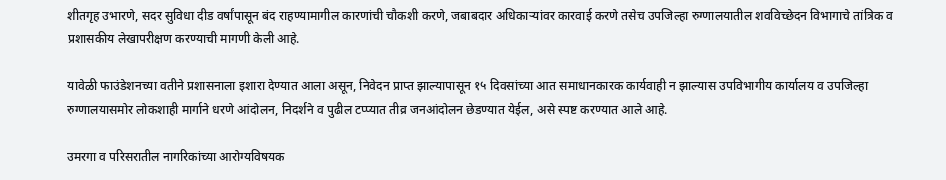शीतगृह उभारणे, सदर सुविधा दीड वर्षांपासून बंद राहण्यामागील कारणांची चौकशी करणे, जबाबदार अधिकाऱ्यांवर कारवाई करणे तसेच उपजिल्हा रुग्णालयातील शवविच्छेदन विभागाचे तांत्रिक व प्रशासकीय लेखापरीक्षण करण्याची मागणी केली आहे.

यावेळी फाउंडेशनच्या वतीने प्रशासनाला इशारा देण्यात आला असून, निवेदन प्राप्त झाल्यापासून १५ दिवसांच्या आत समाधानकारक कार्यवाही न झाल्यास उपविभागीय कार्यालय व उपजिल्हा रुग्णालयासमोर लोकशाही मार्गाने धरणे आंदोलन, निदर्शने व पुढील टप्प्यात तीव्र जनआंदोलन छेडण्यात येईल, असे स्पष्ट करण्यात आले आहे.

उमरगा व परिसरातील नागरिकांच्या आरोग्यविषयक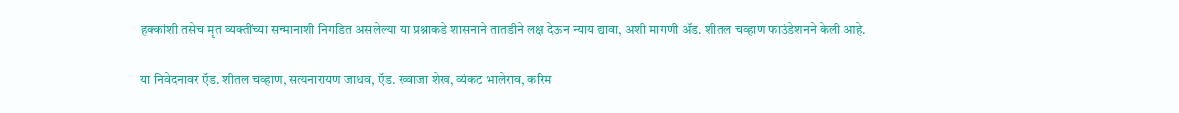हक्कांशी तसेच मृत व्यक्तींच्या सन्मानाशी निगडित असलेल्या या प्रश्नाकडे शासनाने तातडीने लक्ष देऊन न्याय द्यावा, अशी मागणी ॲड. शीतल चव्हाण फाउंडेशनने केली आहे.

या निवेदनावर ऍड. शीतल चव्हाण, सत्यनारायण जाधव, ऍड. ख्वाजा शेख, व्यंकट भालेराव, करिम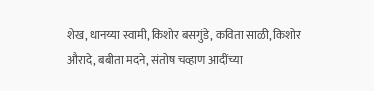शेख, धानय्या स्वामी, किशोर बसगुंडे, कविता साळी, किशोर औरादे, बबीता मदने, संतोष चव्हाण आदींच्या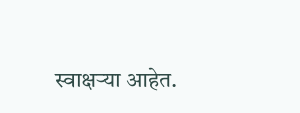स्वाक्षऱ्या आहेत.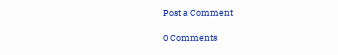Post a Comment

0 Comments